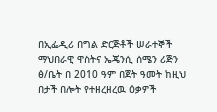በኢፌዲሪ በግል ድርጅቶች ሠራተኞች ማህበራዊ ዋስትና ኤጄንሲ ሰሜን ሪጅን ፅ/ቤት በ 2010 ዓም በጀት ዓመት ከዚህ በታች በሎት የተዘረዘረዉ ዕቃዎች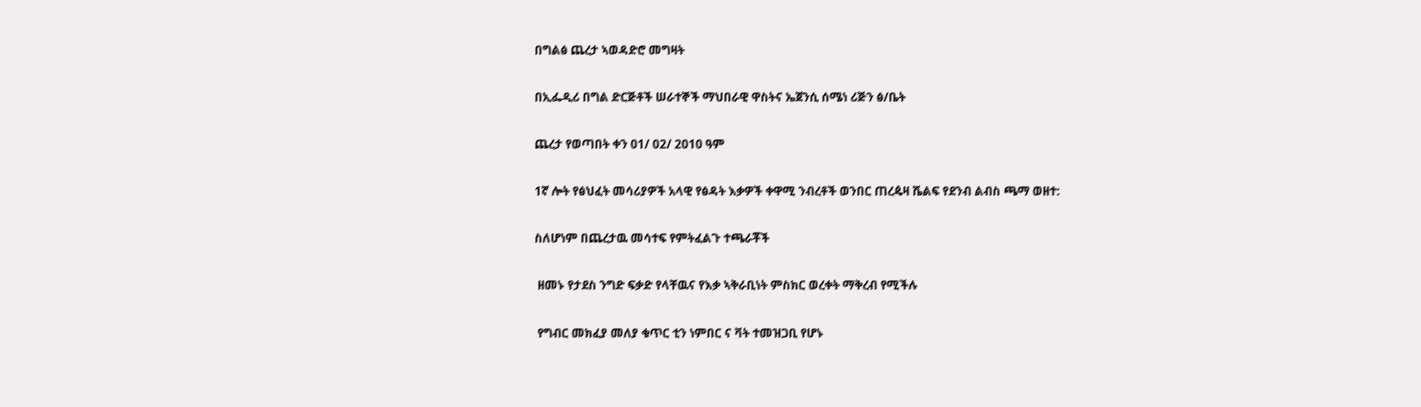በግልፅ ጨረታ ኣወዳድሮ መግዛት

በኢፌዲሪ በግል ድርጅቶች ሠራተኞች ማህበራዊ ዋስትና ኤጀንሲ ሰሜነ ሪጅን ፅ/ቤት

ጨረታ የወጣበት ቀን 01/ 02/ 2010 ዓም

1ኛ ሎት የፅህፈት መሳሪያዎች አላዊ የፅዳት እቃዎች ቀዋሚ ንብረቶች ወንበር ጠረዼዛ ሼልፍ የደንብ ልብስ ጫማ ወዘተ:

ስለሆነም በጨረታዉ መሳተፍ የምትፈልጉ ተጫራቾች

 ዘመኑ የታደስ ንግድ ፍቃድ የላቸዉና የእቃ ኣቅራቢነት ምስክር ወረቀት ማቅረብ የሚችሉ

 የግብር መክፈያ መለያ ቁጥር ቲን ነምበር ና ቫት ተመዝጋቢ የሆኑ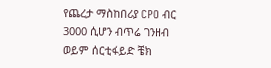የጨረታ ማስከበሪያ CPO ብር 3000 ሲሆን ብጥሬ ገንዘብ ወይም ሰርቲፋይድ ቼክ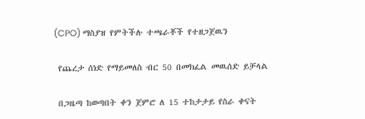(CPO) ማስያዝ የምትችሉ ተጫራቾች የተዘጋጀዉን

 የጨረታ ሰነድ የማይመለስ ብር 50 በመክፈል መዉሰድ ይቻላል

 በጋዜጣ ከወጣበት ቀን ጀምሮ ለ 15 ተከታታይ የስራ ቀናት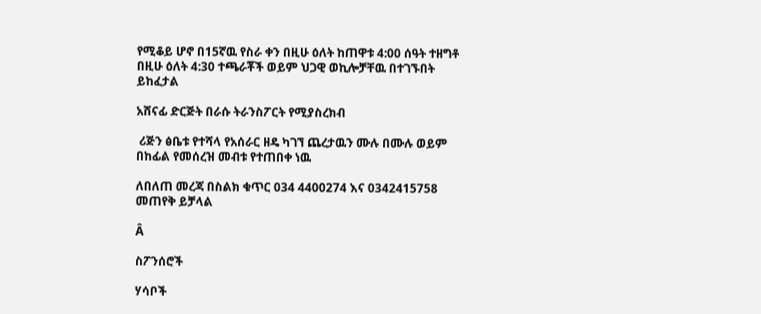የሚቆይ ሆኖ በ15ኛዉ የስራ ቀን በዚሁ ዕለት ከጠዋቱ 4:00 ሰዓት ተዘግቶ በዚሁ ዕለት 4:30 ተጫራቾች ወይም ህጋዊ ወኪሎቻቸዉ በተገኙበት ይከፈታል

አሸናፊ ድርጅት በራሱ ትራንስፖርት የሚያስረክብ

 ሪጅን ፅቤቱ የተሻላ የአሰራር ዘዴ ካገኘ ጨረታዉን ሙሉ በሙሉ ወይም በከፊል የመሰረዝ መብቱ የተጠበቀ ነዉ

ለበለጠ መረጃ በስልክ ቁጥር 034 4400274 እና 0342415758 መጠየቅ ይቻላል

Â

ስፖንሰሮች

ሃሳቦች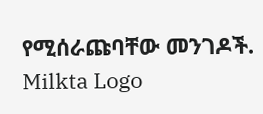የሚሰራጩባቸው መንገዶች.
Milkta Logo